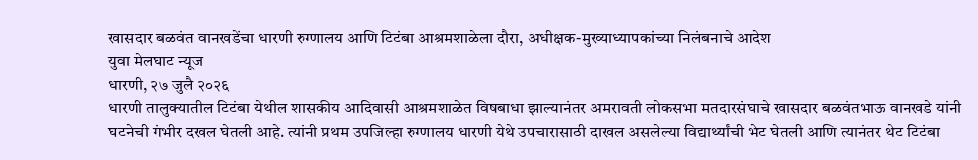खासदार बळवंत वानखडेंचा धारणी रुग्णालय आणि टिटंबा आश्रमशाळेला दौरा, अधीक्षक-मुख्याध्यापकांच्या निलंबनाचे आदेश
युवा मेलघाट न्यूज
धारणी, २७ जुलै २०२६
धारणी तालुक्यातील टिटंबा येथील शासकीय आदिवासी आश्रमशाळेत विषबाधा झाल्यानंतर अमरावती लोकसभा मतदारसंघाचे खासदार बळवंतभाऊ वानखडे यांनी घटनेची गंभीर दखल घेतली आहे. त्यांनी प्रथम उपजिल्हा रुग्णालय धारणी येथे उपचारासाठी दाखल असलेल्या विद्यार्थ्यांची भेट घेतली आणि त्यानंतर थेट टिटंबा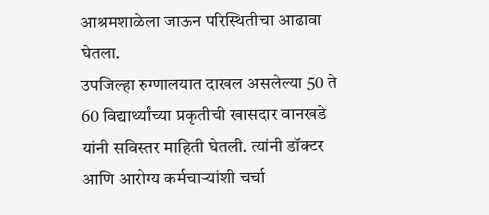आश्रमशाळेला जाऊन परिस्थितीचा आढावा घेतला.
उपजिल्हा रुग्णालयात दाखल असलेल्या 50 ते 60 विद्यार्थ्यांच्या प्रकृतीची खासदार वानखडे यांनी सविस्तर माहिती घेतली. त्यांनी डॉक्टर आणि आरोग्य कर्मचाऱ्यांशी चर्चा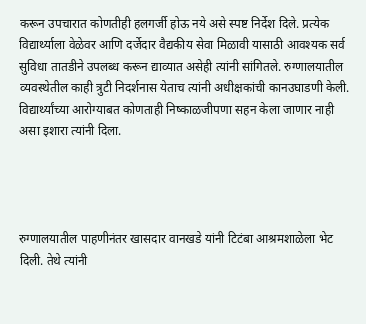करून उपचारात कोणतीही हलगर्जी होऊ नये असे स्पष्ट निर्देश दिले. प्रत्येक विद्यार्थ्याला वेळेवर आणि दर्जेदार वैद्यकीय सेवा मिळावी यासाठी आवश्यक सर्व सुविधा तातडीने उपलब्ध करून द्याव्यात असेही त्यांनी सांगितले. रुग्णालयातील व्यवस्थेतील काही त्रुटी निदर्शनास येताच त्यांनी अधीक्षकांची कानउघाडणी केली. विद्यार्थ्यांच्या आरोग्याबत कोणताही निष्काळजीपणा सहन केला जाणार नाही असा इशारा त्यांनी दिला.




रुग्णालयातील पाहणीनंतर खासदार वानखडे यांनी टिटंबा आश्रमशाळेला भेट दिली. तेथे त्यांनी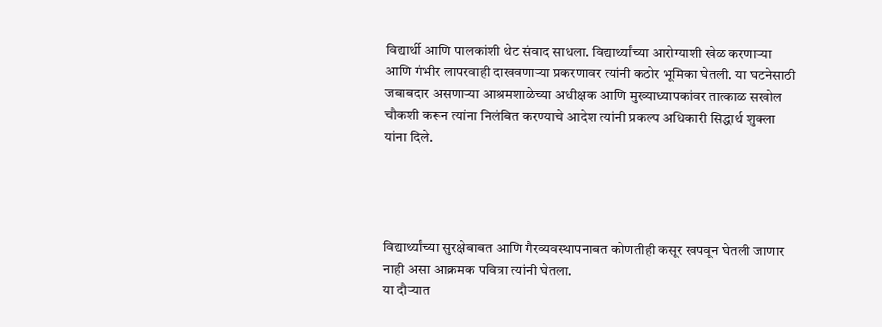विद्यार्थी आणि पालकांशी थेट संवाद साधला. विद्यार्थ्यांच्या आरोग्याशी खेळ करणाऱ्या आणि गंभीर लापरवाही दाखवणाऱ्या प्रकरणावर त्यांनी कठोर भूमिका घेतली. या घटनेसाठी जबाबदार असणाऱ्या आश्रमशाळेच्या अधीक्षक आणि मुख्याध्यापकांवर तात्काळ सखोल चौकशी करून त्यांना निलंबित करण्याचे आदेश त्यांनी प्रकल्प अधिकारी सिद्धार्थ शुक्ला यांना दिले.




विद्यार्थ्यांच्या सुरक्षेबाबत आणि गैरव्यवस्थापनाबत कोणतीही कसूर खपवून घेतली जाणार नाही असा आक्रमक पवित्रा त्यांनी घेतला.
या दौऱ्यात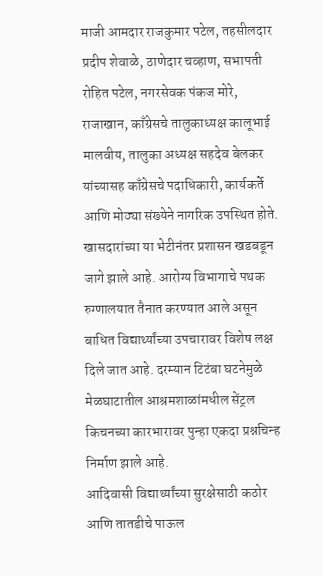माजी आमदार राजकुमार पटेल, तहसीलदार प्रदीप शेवाळे, ठाणेदार चव्हाण, सभापती रोहित पटेल, नगरसेवक पंकज मोरे, राजाखान, काँग्रेसचे तालुकाध्यक्ष कालूभाई मालवीय, तालुका अध्यक्ष सहदेव बेलकर यांच्यासह काँग्रेसचे पदाधिकारी, कार्यकर्ते आणि मोठ्या संख्येने नागरिक उपस्थित होते. खासदारांच्या या भेटीनंतर प्रशासन खडबडून जागे झाले आहे. आरोग्य विभागाचे पथक रुग्णालयात तैनात करण्यात आले असून बाधित विद्यार्थ्यांच्या उपचारावर विशेष लक्ष दिले जात आहे. दरम्यान टिटंबा घटनेमुळे मेळघाटातील आश्रमशाळांमधील सेंट्रल किचनच्या कारभारावर पुन्हा एकदा प्रश्नचिन्ह निर्माण झाले आहे.
आदिवासी विद्यार्थ्यांच्या सुरक्षेसाठी कठोर आणि तातडीचे पाऊल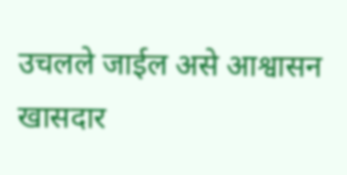उचलले जाईल असे आश्वासन खासदार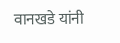वानखडे यांनी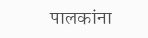पालकांना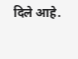दिले आहे.